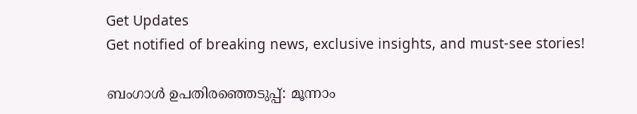Get Updates
Get notified of breaking news, exclusive insights, and must-see stories!

ബംഗാള്‍ ഉപതിരഞ്ഞെടുപ്പ്: മൂന്നാം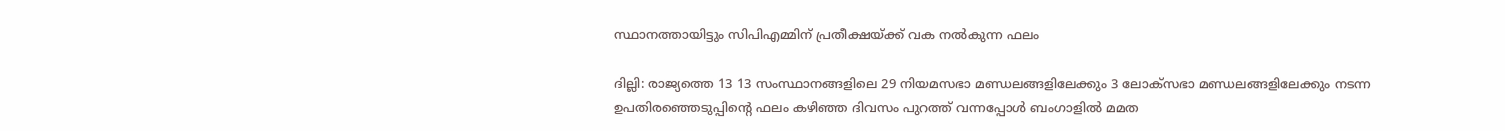സ്ഥാനത്തായിട്ടും സിപിഎമ്മിന് പ്രതീക്ഷയ്ക്ക് വക നല്‍കുന്ന ഫലം

ദില്ലി: രാജ്യത്തെ 13 13 സംസ്ഥാനങ്ങളിലെ 29 നിയമസഭാ മണ്ഡലങ്ങളിലേക്കും 3 ലോക്സഭാ മണ്ഡലങ്ങളിലേക്കും നടന്ന ഉപതിരഞ്ഞെടുപ്പിന്റെ ഫലം കഴിഞ്ഞ ദിവസം പുറത്ത് വന്നപ്പോള്‍ ബംഗാളില്‍ മമത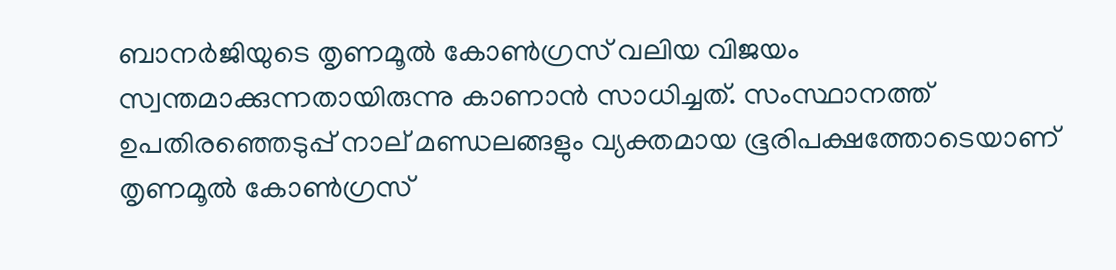ബാനര്‍ജിയുടെ തൃണമൂല്‍ കോണ്‍ഗ്രസ് വലിയ വിജയം സ്വന്തമാക്കുന്നതായിരുന്നു കാണാന്‍ സാധിച്ചത്. സംസ്ഥാനത്ത് ഉപതിരഞ്ഞെടുപ്പ് നാല് മണ്ഡലങ്ങളും വ്യക്തമായ ഭൂരിപക്ഷത്തോടെയാണ് തൃണമൂല്‍ കോണ്‍ഗ്രസ്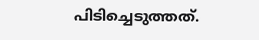പിടിച്ചെടുത്തത്.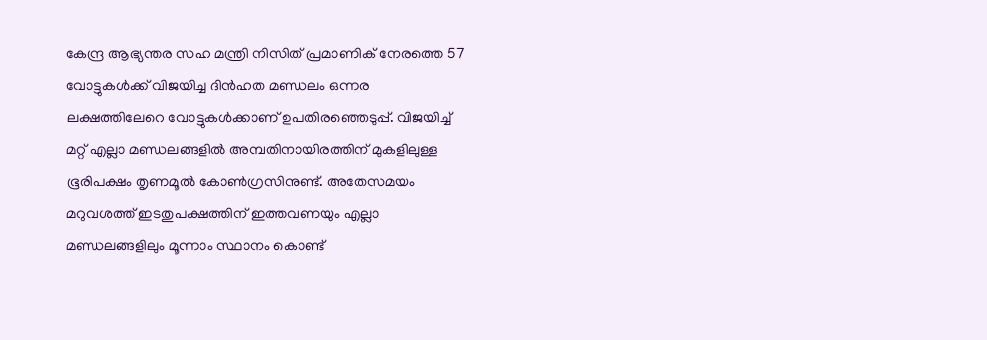കേന്ദ്ര ആഭ്യന്തര സഹ മന്ത്രി നിസിത് പ്രമാണിക് നേരത്തെ 57 വോട്ടുകള്‍ക്ക് വിജയിച്ച ദിന്‍ഹത മണ്ഡലം ഒന്നര ലക്ഷത്തിലേറെ വോട്ടുകള്‍ക്കാണ് ഉപതിരഞ്ഞെടുപ്പ്. വിജയിച്ച് മറ്റ് എല്ലാ മണ്ഡലങ്ങളില്‍ അമ്പതിനായിരത്തിന് മുകളിലുള്ള ഭൂരിപക്ഷം തൃണമൂല്‍ കോണ്‍ഗ്രസിനുണ്ട്. അതേസമയം മറുവശത്ത് ഇടതുപക്ഷത്തിന് ഇത്തവണയും എല്ലാ മണ്ഡലങ്ങളിലും മൂന്നാം സ്ഥാനം കൊണ്ട്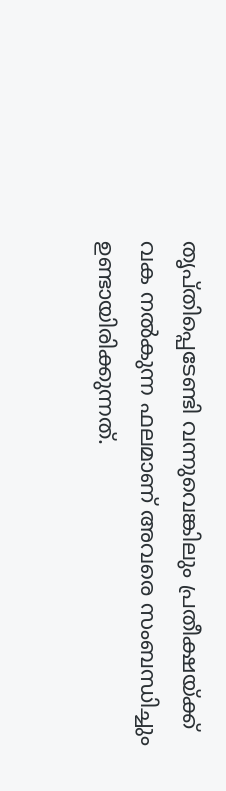തൃപ്തിപ്പെടേണ്ടി വന്നുവെങ്കിലും പ്രതീക്ഷയ്ക്ക് വക നല്‍കുന്ന ഫലമാണ് അവരെ സംബന്ധിച്ചും ഉണ്ടായിരിക്കുന്നത്.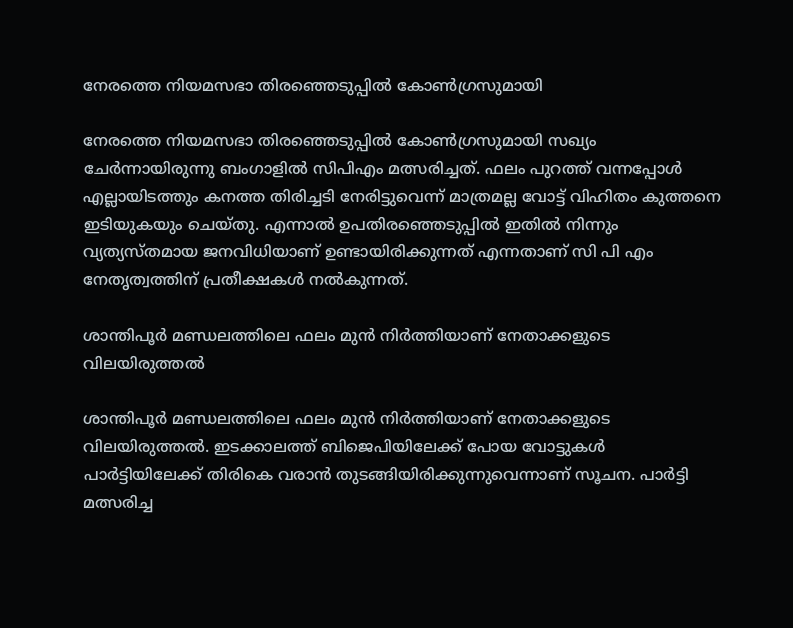നേരത്തെ നിയമസഭാ തിരഞ്ഞെടുപ്പില്‍ കോണ്‍ഗ്രസുമായി

നേരത്തെ നിയമസഭാ തിരഞ്ഞെടുപ്പില്‍ കോണ്‍ഗ്രസുമായി സഖ്യം ചേര്‍ന്നായിരുന്നു ബംഗാളില്‍ സിപിഎം മത്സരിച്ചത്. ഫലം പുറത്ത് വന്നപ്പോള്‍ എല്ലായിടത്തും കനത്ത തിരിച്ചടി നേരിട്ടുവെന്ന് മാത്രമല്ല വോട്ട് വിഹിതം കുത്തനെ ഇടിയുകയും ചെയ്തു. എന്നാല്‍ ഉപതിരഞ്ഞെടുപ്പില്‍ ഇതില്‍ നിന്നും വ്യത്യസ്തമായ ജനവിധിയാണ് ഉണ്ടായിരിക്കുന്നത് എന്നതാണ് സി പി എം നേതൃത്വത്തിന് പ്രതീക്ഷകള്‍ നല്‍കുന്നത്.

ശാന്തിപൂര്‍ മണ്ഡലത്തിലെ ഫലം മുന്‍ നിര്‍ത്തിയാണ് നേതാക്കളുടെ വിലയിരുത്തല്‍

ശാന്തിപൂര്‍ മണ്ഡലത്തിലെ ഫലം മുന്‍ നിര്‍ത്തിയാണ് നേതാക്കളുടെ വിലയിരുത്തല്‍. ഇടക്കാലത്ത് ബിജെപിയിലേക്ക് പോയ വോട്ടുകള്‍ പാര്‍ട്ടിയിലേക്ക് തിരികെ വരാന്‍ തുടങ്ങിയിരിക്കുന്നുവെന്നാണ് സൂചന. പാര്‍ട്ടി മത്സരിച്ച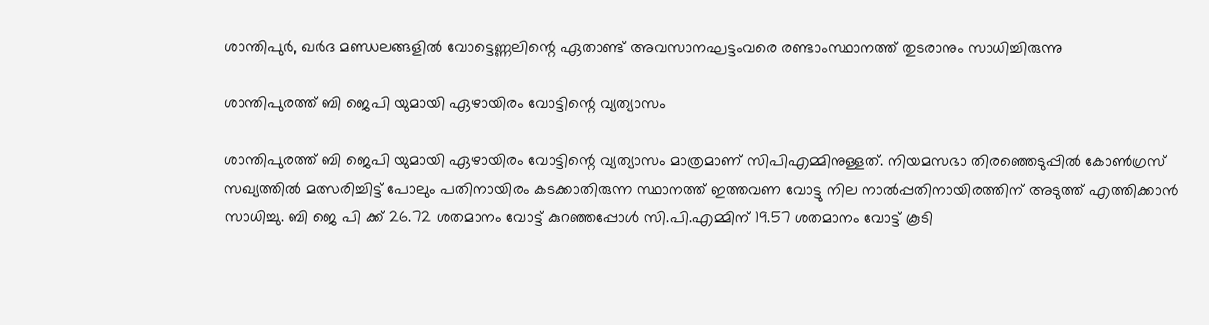ശാന്തിപുർ, ഖർദ മണ്ഡലങ്ങളിൽ വോട്ടെണ്ണലിന്റെ ഏതാണ്ട് അവസാനഘട്ടംവരെ രണ്ടാംസ്ഥാനത്ത് തുടരാനും സാധിച്ചിരുന്നു

ശാന്തിപുരത്ത് ബി ജെപി യുമായി ഏഴായിരം വോട്ടിന്റെ വ്യത്യാസം

ശാന്തിപുരത്ത് ബി ജെപി യുമായി ഏഴായിരം വോട്ടിന്റെ വ്യത്യാസം മാത്രമാണ് സിപിഎമ്മിനുള്ളത്. നിയമസഭാ തിരഞ്ഞെടുപ്പില്‍ കോണ്‍ഗ്രസ് സഖ്യത്തില്‍ മത്സരിച്ചിട്ട് പോലും പതിനായിരം കടക്കാതിരുന്ന സ്ഥാനത്ത് ഇത്തവണ വോട്ടു നില നാല്‍പ്പതിനായിരത്തിന് അടുത്ത് എത്തിക്കാന്‍ സാധിച്ചു. ബി ജെ പി ക്ക് 26.72 ശതമാനം വോട്ട് കുറഞ്ഞപ്പോൾ സി.പി.എമ്മിന് 19.57 ശതമാനം വോട്ട് കൂടി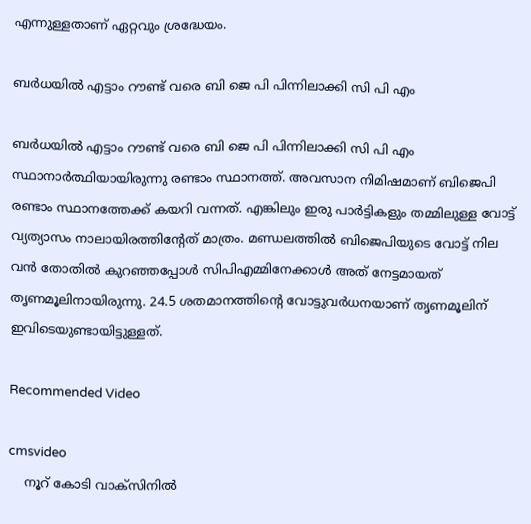എന്നുള്ളതാണ് ഏറ്റവും ശ്രദ്ധേയം.

ബര്‍ധയില്‍ എട്ടാം റൗണ്ട് വരെ ബി ജെ പി പിന്നിലാക്കി സി പി എം

ബര്‍ധയില്‍ എട്ടാം റൗണ്ട് വരെ ബി ജെ പി പിന്നിലാക്കി സി പി എം സ്ഥാനാര്‍ത്ഥിയായിരുന്നു രണ്ടാം സ്ഥാനത്ത്. അവസാന നിമിഷമാണ് ബിജെപി രണ്ടാം സ്ഥാനത്തേക്ക് കയറി വന്നത്. എങ്കിലും ഇരു പാര്‍ട്ടികളും തമ്മിലുള്ള വോട്ട് വ്യത്യാസം നാലായിരത്തിന്റേത് മാത്രം. മണ്ഡലത്തില്‍ ബിജെപിയുടെ വോട്ട് നില വന്‍ തോതില്‍ കുറഞ്ഞപ്പോള്‍ സിപിഎമ്മിനേക്കാള്‍ അത് നേട്ടമായത് തൃണമൂലിനായിരുന്നു. 24.5 ശതമാനത്തിന്റെ വോട്ടുവർധനയാണ് തൃണമൂലിന് ഇവിടെയുണ്ടായിട്ടുള്ളത്.

Recommended Video

cmsvideo
    നൂറ് കോടി വാക്‌സിനില്‍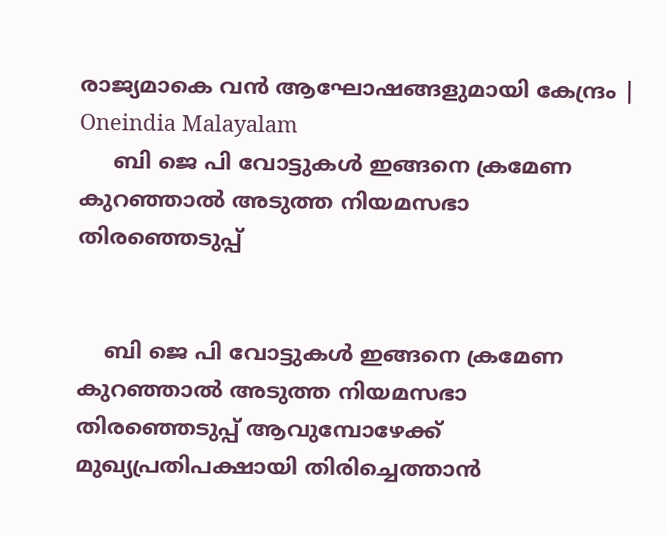രാജ്യമാകെ വന്‍ ആഘോഷങ്ങളുമായി കേന്ദ്രം | Oneindia Malayalam
     ബി ജെ പി വോട്ടുകള്‍ ഇങ്ങനെ ക്രമേണ കുറഞ്ഞാല്‍ അടുത്ത നിയമസഭാ തിരഞ്ഞെടുപ്പ്


    ബി ജെ പി വോട്ടുകള്‍ ഇങ്ങനെ ക്രമേണ കുറഞ്ഞാല്‍ അടുത്ത നിയമസഭാ തിരഞ്ഞെടുപ്പ് ആവുമ്പോഴേക്ക് മുഖ്യപ്രതിപക്ഷായി തിരിച്ചെത്താന്‍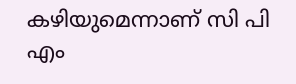കഴിയുമെന്നാണ് സി പി എം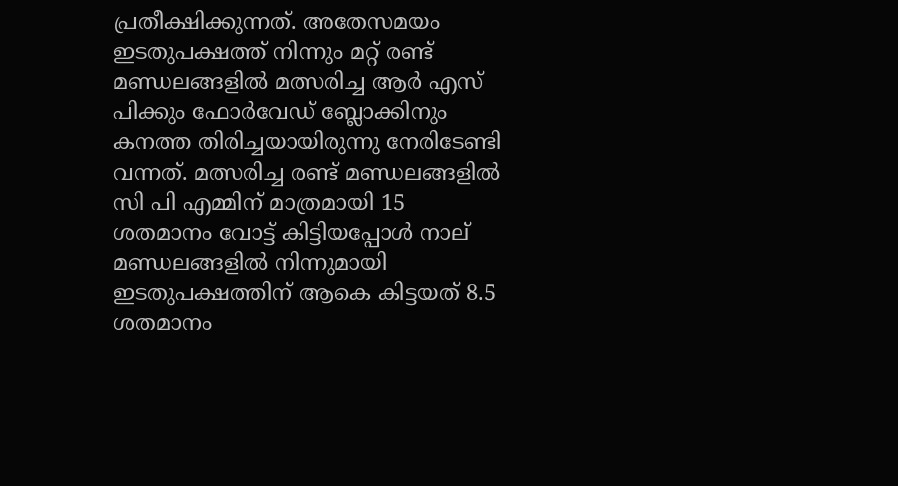പ്രതീക്ഷിക്കുന്നത്. അതേസമയം ഇടതുപക്ഷത്ത് നിന്നും മറ്റ് രണ്ട് മണ്ഡലങ്ങളില്‍ മത്സരിച്ച ആര്‍ എസ് പിക്കും ഫോര്‍വേഡ് ബ്ലോക്കിനും കനത്ത തിരിച്ചയായിരുന്നു നേരിടേണ്ടി വന്നത്. മത്സരിച്ച രണ്ട് മണ്ഡലങ്ങളില്‍ സി പി എമ്മിന് മാത്രമായി 15 ശതമാനം വോട്ട് കിട്ടിയപ്പോള്‍ നാല് മണ്ഡലങ്ങളില്‍ നിന്നുമായി ഇടതുപക്ഷത്തിന് ആകെ കിട്ടയത് 8.5 ശതമാനം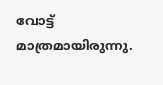വോട്ട് മാത്രമായിരുന്നു.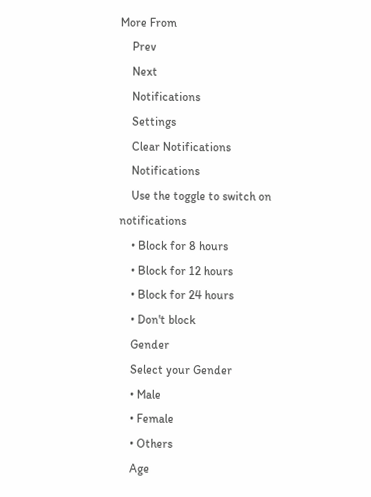More From
    Prev
    Next
    Notifications
    Settings
    Clear Notifications
    Notifications
    Use the toggle to switch on notifications
    • Block for 8 hours
    • Block for 12 hours
    • Block for 24 hours
    • Don't block
    Gender
    Select your Gender
    • Male
    • Female
    • Others
    Age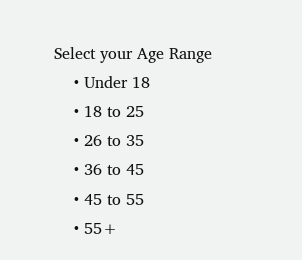Select your Age Range
    • Under 18
    • 18 to 25
    • 26 to 35
    • 36 to 45
    • 45 to 55
    • 55+